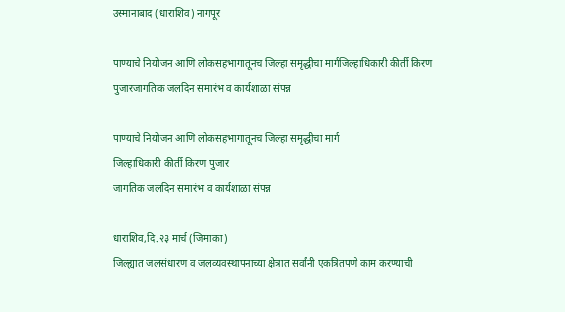उस्मानाबाद (धाराशिव) नागपूर

पाण्याचे नियोजन आणि लोकसहभागातूनच जिल्हा समृद्धीचा मार्गजिल्हाधिकारी कीर्ती किरण पुजारजागतिक जलदिन समारंभ व कार्यशाळा संपन्न

पाण्याचे नियोजन आणि लोकसहभागातूनच जिल्हा समृद्धीचा मार्ग
जिल्हाधिकारी कीर्ती किरण पुजार
जागतिक जलदिन समारंभ व कार्यशाळा संपन्न

धाराशिव,दि.२३ मार्च (जिमाका)
जिल्ह्यात जलसंधारण व जलव्यवस्थापनाच्या क्षेत्रात सर्वांनी एकत्रितपणे काम करण्याची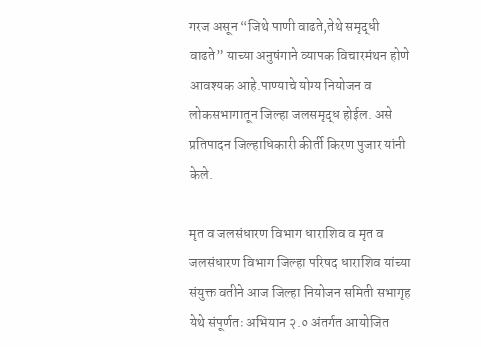गरज असून “जिथे पाणी वाढते,तेथे समृद्धी वाढते” याच्या अनुषंगाने व्यापक विचारमंथन होणे आवश्यक आहे.पाण्याचे योग्य नियोजन व लोकसभागातून जिल्हा जलसमृद्ध होईल. असे प्रतिपादन जिल्हाधिकारी कीर्ती किरण पुजार यांनी केले.

मृत व जलसंधारण विभाग धाराशिव व मृत व जलसंधारण विभाग जिल्हा परिषद धाराशिव यांच्या संयुक्त वतीने आज जिल्हा नियोजन समिती सभागृह येथे संपूर्णतः अभियान २.० अंतर्गत आयोजित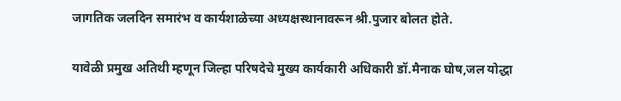जागतिक जलदिन समारंभ व कार्यशाळेच्या अध्यक्षस्थानावरून श्री.पुजार बोलत होते.

यावेळी प्रमुख अतिथी म्हणून जिल्हा परिषदेचे मुख्य कार्यकारी अधिकारी डॉ.मैनाक घोष,जल योद्धा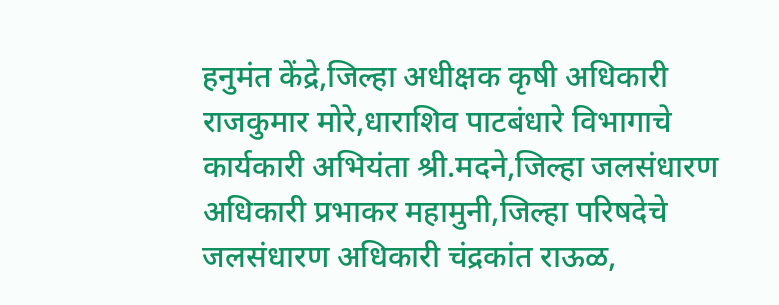हनुमंत केंद्रे,जिल्हा अधीक्षक कृषी अधिकारी राजकुमार मोरे,धाराशिव पाटबंधारे विभागाचे कार्यकारी अभियंता श्री.मदने,जिल्हा जलसंधारण अधिकारी प्रभाकर महामुनी,जिल्हा परिषदेचे जलसंधारण अधिकारी चंद्रकांत राऊळ,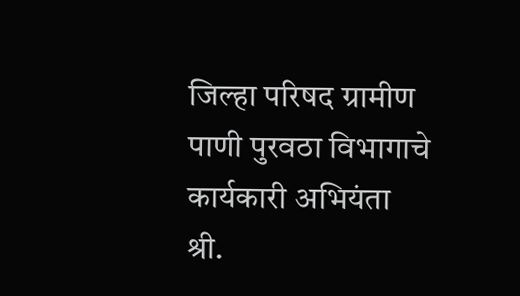जिल्हा परिषद ग्रामीण पाणी पुरवठा विभागाचे कार्यकारी अभियंता श्री.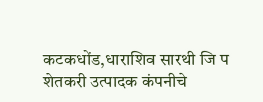कटकधोंड,धाराशिव सारथी जि प शेतकरी उत्पादक कंपनीचे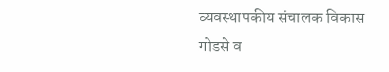व्यवस्थापकीय संचालक विकास गोडसे व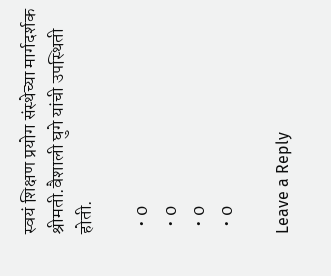स्वयं शिक्षण प्रयोग संस्थेच्या मार्गदर्शक श्रीमती.वैशाली घुगे यांची उपस्थिती होती.

  • 0
  • 0
  • 0
  • 0

Leave a Reply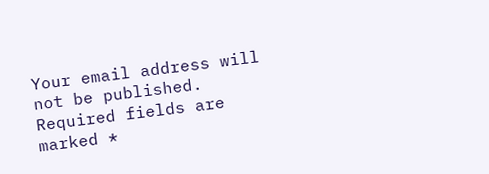Your email address will not be published. Required fields are marked *